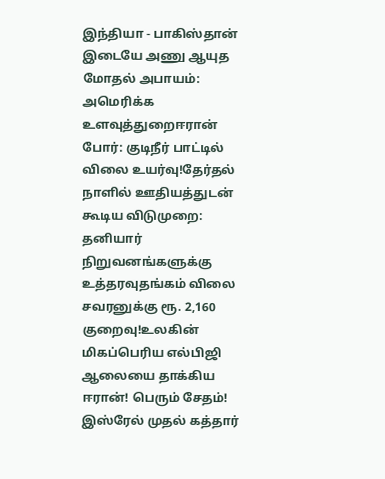இந்தியா - பாகிஸ்தான் இடையே அணு ஆயுத மோதல் அபாயம்: அமெரிக்க உளவுத்துறைஈரான் போர்: குடிநீர் பாட்டில் விலை உயர்வு!தேர்தல் நாளில் ஊதியத்துடன் கூடிய விடுமுறை: தனியார் நிறுவனங்களுக்கு உத்தரவுதங்கம் விலை சவரனுக்கு ரூ. 2,160 குறைவு!உலகின் மிகப்பெரிய எல்பிஜி ஆலையை தாக்கிய ஈரான்! பெரும் சேதம்! இஸ்ரேல் முதல் கத்தார்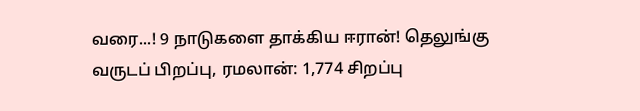வரை...! 9 நாடுகளை தாக்கிய ஈரான்! தெலுங்கு வருடப் பிறப்பு, ரமலான்: 1,774 சிறப்பு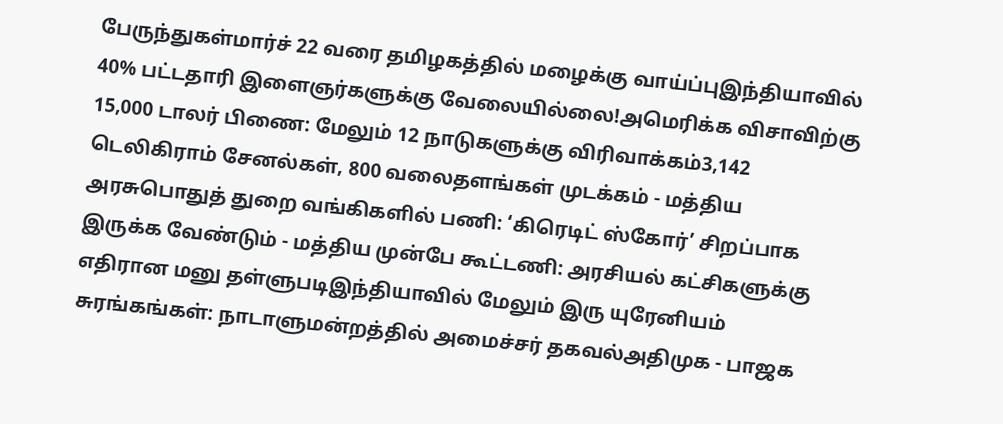பேருந்துகள்மார்ச் 22 வரை தமிழகத்தில் மழைக்கு வாய்ப்புஇந்தியாவில் 40% பட்டதாரி இளைஞர்களுக்கு வேலையில்லை!அமெரிக்க விசாவிற்கு 15,000 டாலர் பிணை: மேலும் 12 நாடுகளுக்கு விரிவாக்கம்3,142 டெலிகிராம் சேனல்கள், 800 வலைதளங்கள் முடக்கம் - மத்திய அரசுபொதுத் துறை வங்கிகளில் பணி: ‘கிரெடிட் ஸ்கோர்’ சிறப்பாக இருக்க வேண்டும் - மத்திய முன்பே கூட்டணி: அரசியல் கட்சிகளுக்கு எதிரான மனு தள்ளுபடிஇந்தியாவில் மேலும் இரு யுரேனியம் சுரங்கங்கள்: நாடாளுமன்றத்தில் அமைச்சர் தகவல்அதிமுக - பாஜக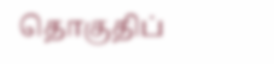தொகுதிப்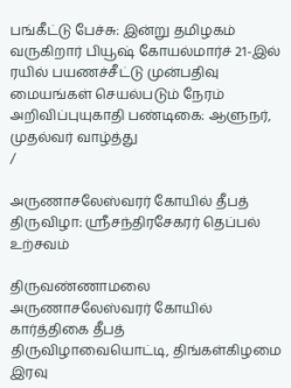பங்கீட்டு பேச்சு: இன்று தமிழகம் வருகிறார் பியூஷ் கோயல்மார்ச் 21-இல் ரயில் பயணச்சீட்டு முன்பதிவு மையங்கள் செயல்படும் நேரம் அறிவிப்புயுகாதி பண்டிகை: ஆளுநர், முதல்வர் வாழ்த்து
/

அருணாசலேஸ்வரர் கோயில் தீபத் திருவிழா: ஸ்ரீசந்திரசேகரர் தெப்பல் உற்சவம்

திருவண்ணாமலை அருணாசலேஸ்வரர் கோயில் கார்த்திகை தீபத் திருவிழாவையொட்டி, திங்கள்கிழமை இரவு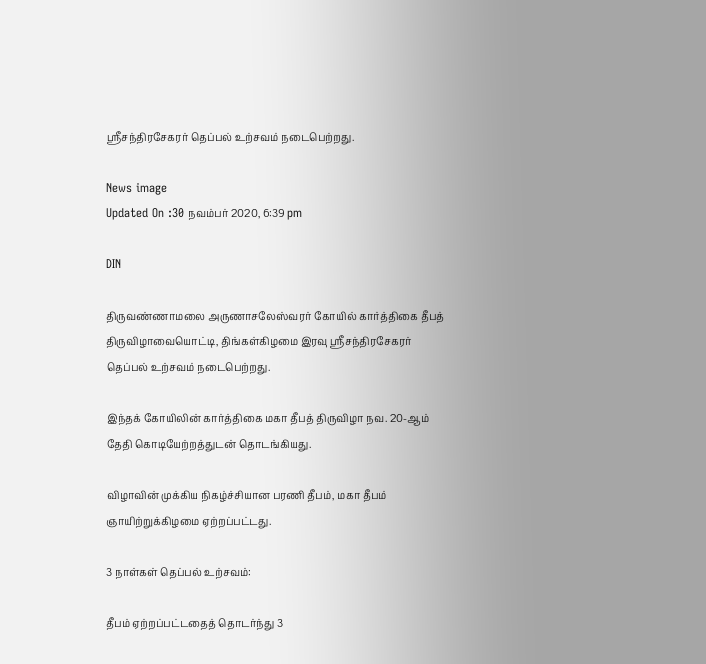ஸ்ரீசந்திரசேகரர் தெப்பல் உற்சவம் நடைபெற்றது.

News image
Updated On :30 நவம்பர் 2020, 6:39 pm

DIN

திருவண்ணாமலை அருணாசலேஸ்வரர் கோயில் கார்த்திகை தீபத் திருவிழாவையொட்டி, திங்கள்கிழமை இரவு ஸ்ரீசந்திரசேகரர் தெப்பல் உற்சவம் நடைபெற்றது.

இந்தக் கோயிலின் கார்த்திகை மகா தீபத் திருவிழா நவ. 20-ஆம் தேதி கொடியேற்றத்துடன் தொடங்கியது.

விழாவின் முக்கிய நிகழ்ச்சியான பரணி தீபம், மகா தீபம் ஞாயிற்றுக்கிழமை ஏற்றப்பட்டது.

3 நாள்கள் தெப்பல் உற்சவம்:

தீபம் ஏற்றப்பட்டதைத் தொடர்ந்து 3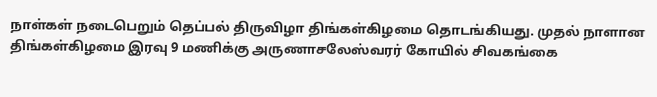நாள்கள் நடைபெறும் தெப்பல் திருவிழா திங்கள்கிழமை தொடங்கியது. முதல் நாளான திங்கள்கிழமை இரவு 9 மணிக்கு அருணாசலேஸ்வரர் கோயில் சிவகங்கை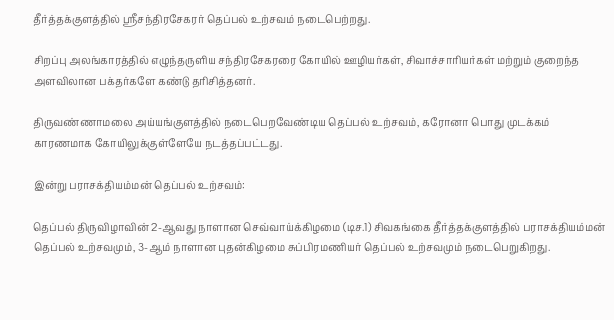தீர்த்தக்குளத்தில் ஸ்ரீசந்திரசேகரர் தெப்பல் உற்சவம் நடைபெற்றது.

சிறப்பு அலங்காரத்தில் எழுந்தருளிய சந்திரசேகரரை கோயில் ஊழியர்கள், சிவாச்சாரியர்கள் மற்றும் குறைந்த அளவிலான பக்தர்களே கண்டு தரிசித்தனர்.

திருவண்ணாமலை அய்யங்குளத்தில் நடைபெறவேண்டிய தெப்பல் உற்சவம், கரோனா பொது முடக்கம் காரணமாக கோயிலுக்குள்ளேயே நடத்தப்பட்டது.

இன்று பராசக்தியம்மன் தெப்பல் உற்சவம்:

தெப்பல் திருவிழாவின் 2-ஆவது நாளான செவ்வாய்க்கிழமை (டிச.1) சிவகங்கை தீர்த்தக்குளத்தில் பராசக்தியம்மன் தெப்பல் உற்சவமும், 3-ஆம் நாளான புதன்கிழமை சுப்பிரமணியர் தெப்பல் உற்சவமும் நடைபெறுகிறது.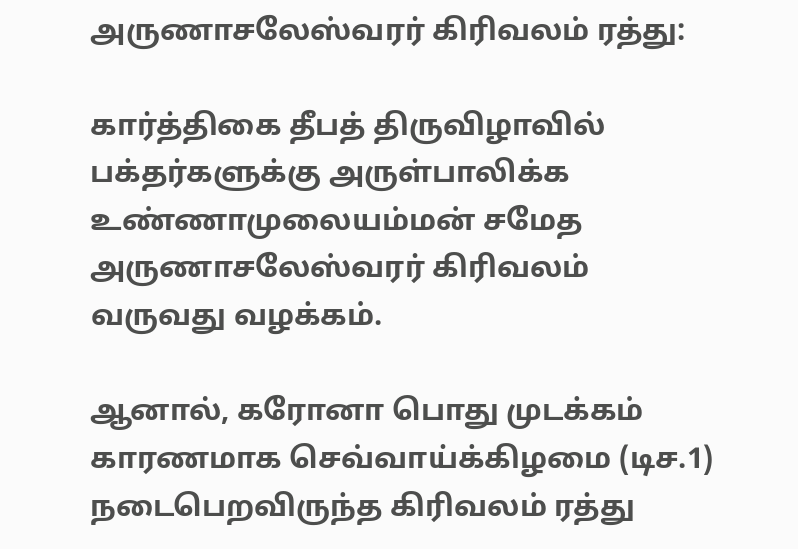அருணாசலேஸ்வரர் கிரிவலம் ரத்து:

கார்த்திகை தீபத் திருவிழாவில் பக்தர்களுக்கு அருள்பாலிக்க உண்ணாமுலையம்மன் சமேத அருணாசலேஸ்வரர் கிரிவலம் வருவது வழக்கம்.

ஆனால், கரோனா பொது முடக்கம் காரணமாக செவ்வாய்க்கிழமை (டிச.1) நடைபெறவிருந்த கிரிவலம் ரத்து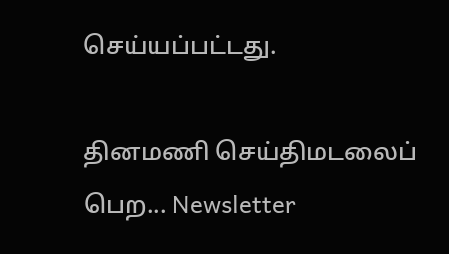செய்யப்பட்டது.

தினமணி செய்திமடலைப் பெற... Newsletter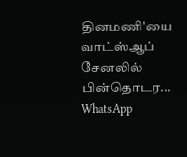தினமணி'யை வாட்ஸ்ஆப் சேனலில் பின்தொடர... WhatsApp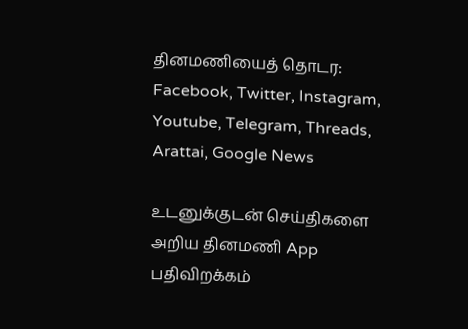தினமணியைத் தொடர: Facebook, Twitter, Instagram, Youtube, Telegram, Threads, Arattai, Google News

உடனுக்குடன் செய்திகளை அறிய தினமணி App பதிவிறக்கம்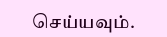செய்யவும்.